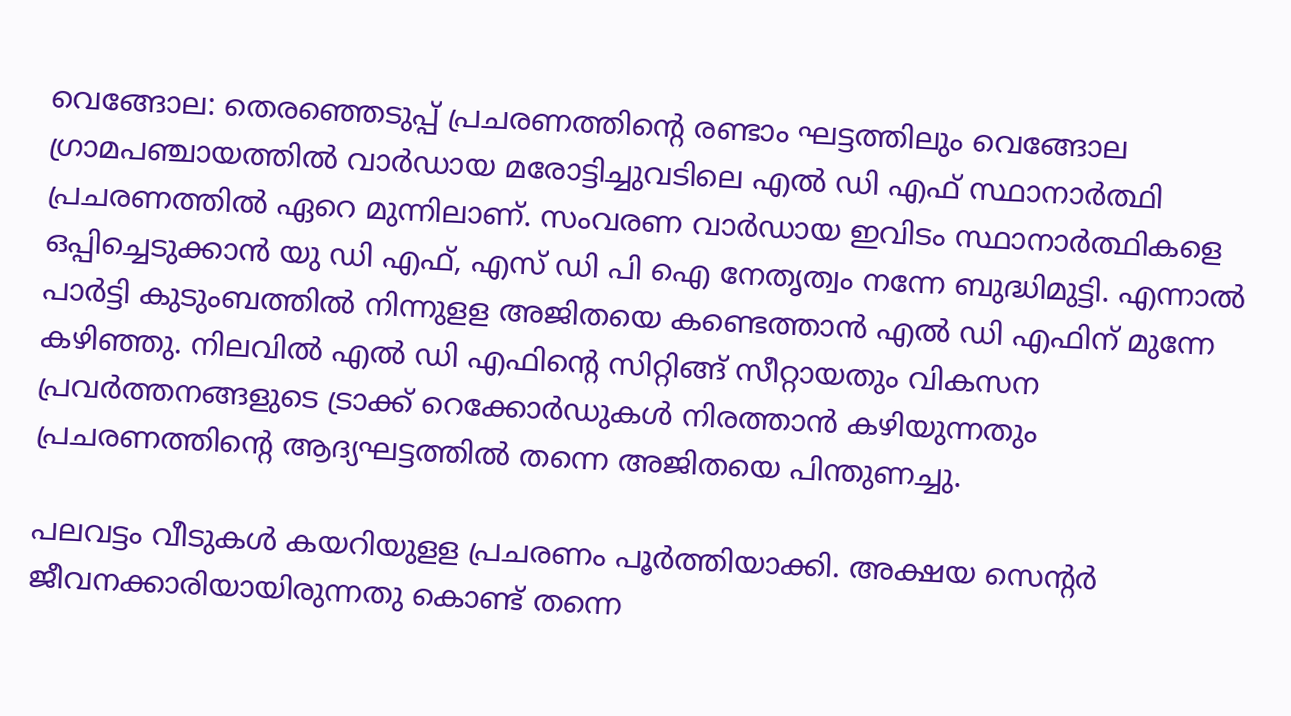വെങ്ങോല: തെരഞ്ഞെടുപ്പ്‌ പ്രചരണത്തിന്റെ രണ്ടാം ഘട്ടത്തിലും വെങ്ങോല ഗ്രാമപഞ്ചായത്തിൽ വാർഡായ മരോട്ടിച്ചുവടിലെ എൽ ഡി എഫ്‌ സ്ഥാനാർത്ഥി പ്രചരണത്തിൽ ഏറെ മുന്നിലാണ്‌. സംവരണ വാർഡായ ഇവിടം സ്ഥാനാർത്ഥികളെ ഒപ്പിച്ചെടുക്കാൻ യു ഡി എഫ്‌, എസ്‌ ഡി പി ഐ നേതൃത്വം നന്നേ ബുദ്ധിമുട്ടി. എന്നാൽ പാർട്ടി കുടുംബത്തിൽ നിന്നുളള അജിതയെ കണ്ടെത്താൻ എൽ ഡി എഫിന്‌ മുന്നേ കഴിഞ്ഞു. നിലവിൽ എൽ ഡി എഫിന്റെ സിറ്റിങ്ങ്‌ സീറ്റായതും വികസന പ്രവർത്തനങ്ങളുടെ ട്രാക്ക്‌ റെക്കോർഡുകൾ നിരത്താൻ കഴിയുന്നതും പ്രചരണത്തിൻ്റെ ആദ്യഘട്ടത്തിൽ തന്നെ അജിതയെ പിന്തുണച്ചു.

പലവട്ടം വീടുകൾ കയറിയുളള പ്രചരണം പൂർത്തിയാക്കി. അക്ഷയ സെന്റർ ജീവനക്കാരിയായിരുന്നതു കൊണ്ട് തന്നെ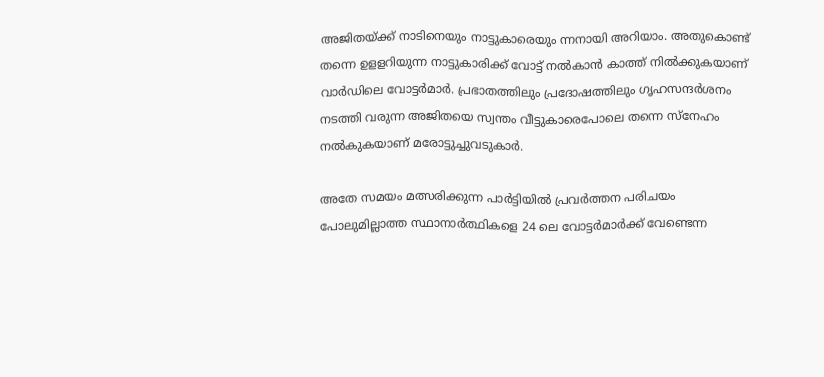അജിതയ്ക്ക് നാടിനെയും നാട്ടുകാരെയും ന്നനായി അറിയാം. അതുകൊണ്ട്‌ തന്നെ ഉളളറിയുന്ന നാട്ടുകാരിക്ക്‌ വോട്ട്‌ നൽകാൻ കാത്ത്‌ നിൽക്കുകയാണ്‌ വാർഡിലെ വോട്ടർമാർ. പ്രഭാതത്തിലും പ്രദോഷത്തിലും ഗൃഹസന്ദർശനം നടത്തി വരുന്ന അജിതയെ സ്വന്തം വീട്ടുകാരെപോലെ തന്നെ സ്‌നേഹം നൽകുകയാണ്‌ മരോട്ടുച്ചുവടുകാർ.

അതേ സമയം മത്സരിക്കുന്ന പാർട്ടിയിൽ പ്രവർത്തന പരിചയം പോലുമില്ലാത്ത സ്ഥാനാർത്ഥികളെ 24 ലെ വോട്ടർമാർക്ക്‌ വേണ്ടെന്ന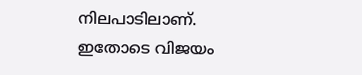നിലപാടിലാണ്‌. ഇതോടെ വിജയം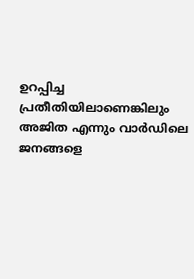ഉറപ്പിച്ച പ്രതീതിയിലാണെങ്കിലും അജിത എന്നും വാർഡിലെ ജനങ്ങളെ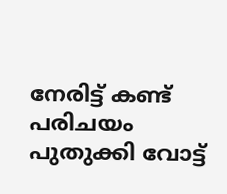നേരിട്ട്‌ കണ്ട്‌ പരിചയം പുതുക്കി വോട്ട്‌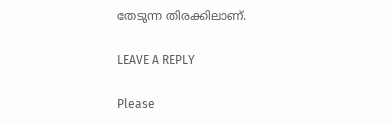തേടുന്ന തിരക്കിലാണ്‌.

LEAVE A REPLY

Please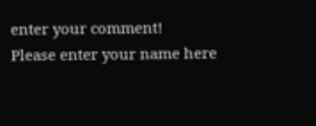enter your comment!
Please enter your name here